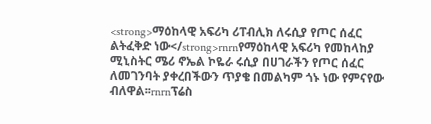<strong>ማዕከላዊ አፍሪካ ሪፐብሊክ ለሩሲያ የጦር ሰፈር ልትፈቅድ ነው</strong>rnrnየማዕከላዊ አፍሪካ የመከላከያ ሚኒስትር ሜሪ ኖኤል ኮዬራ ሩሲያ በሀገራችን የጦር ሰፈር ለመገንባት ያቀረበችውን ጥያቄ በመልካም ጎኑ ነው የምናየው ብለዋል፡፡rnrnፕሬስ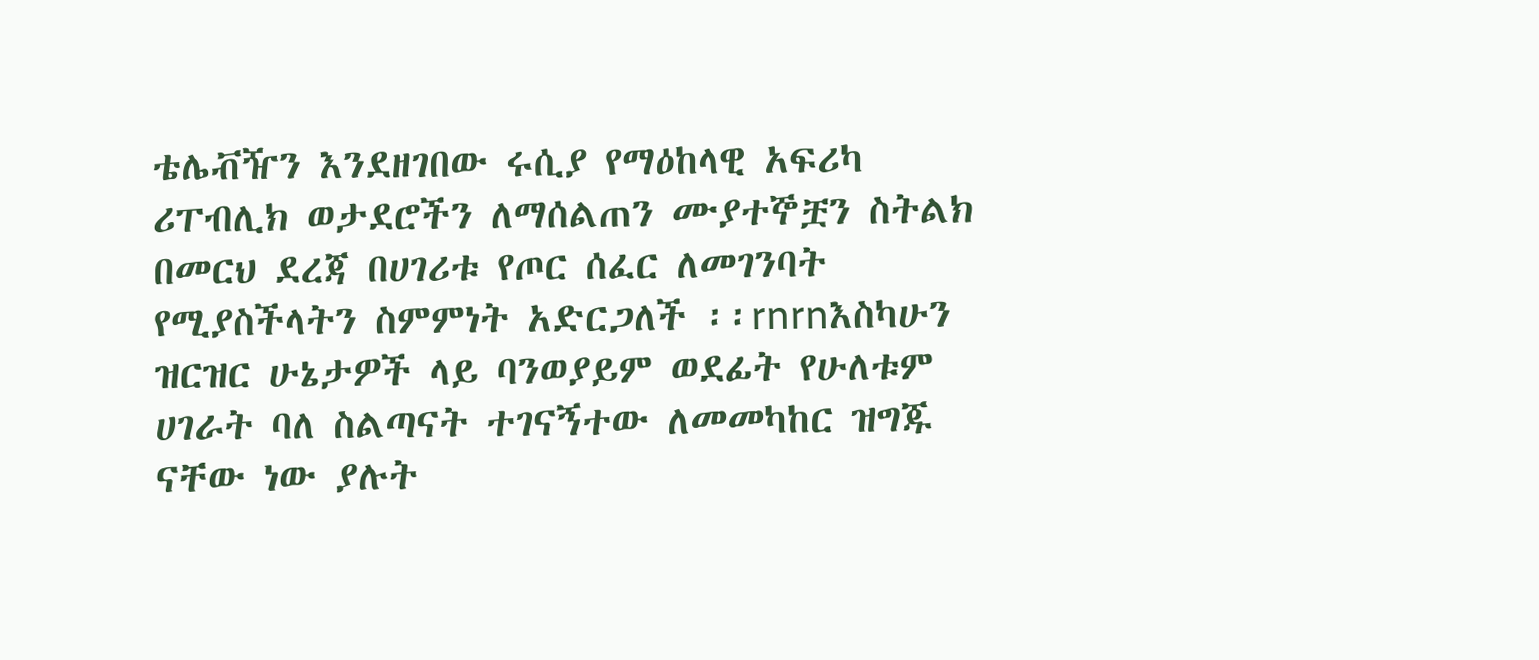ቴሌቭዥን እንደዘገበው ሩሲያ የማዕከላዊ አፍሪካ ሪፐብሊክ ወታደሮችን ለማሰልጠን ሙያተኞቿን ስትልክ በመርህ ደረጃ በሀገሪቱ የጦር ሰፈር ለመገንባት የሚያስችላትን ስምምነት አድርጋለች ፡፡rnrnእስካሁን ዝርዝር ሁኔታዎች ላይ ባንወያይም ወደፊት የሁለቱም ሀገራት ባለ ስልጣናት ተገናኝተው ለመመካከር ዝግጁ ናቸው ነው ያሉት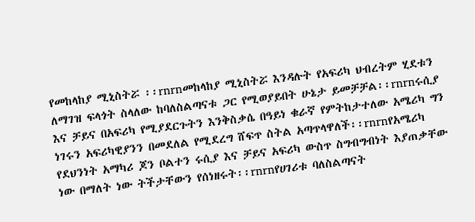የመከላከያ ሚኒስትሯ ፡፡rnrnመከላከያ ሚኒስትሯ እንዳሉት የአፍሪካ ህብረትም ሂደቱን ለማገዝ ፍላጎት ስላለው ከባለስልጣናቱ ጋር የሚወያይበት ሁኔታ ይመቻቻል፡፡rnrnሩሲያ እና ቻይና በአፍሪካ የሚያደርጉትን እንቅስቃሴ በዓይነ ቁራኛ የምትከታተለው አሜሪካ ግን ነገሩን አፍሪካዊያንን በመደለል የሚደረግ ሸፍጥ ስትል አጣጥላዋለች፡፡rnrnየአሜሪካ የደህንነት አማካሪ ጆን ቦልተን ሩሲያ እና ቻይና አፍሪካ ውስጥ ስግብግብነት እያጠቃቸው ነው በማለት ነው ትችታቸውን የሰነዘሩት፡፡rnrnየሀገሪቱ ባለስልጣናት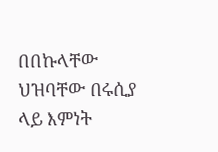በበኩላቸው ህዝባቸው በሩሲያ ላይ እምነት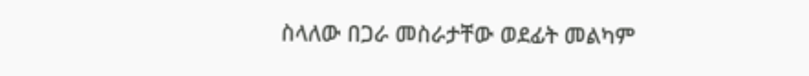ስላለው በጋራ መስራታቸው ወደፊት መልካም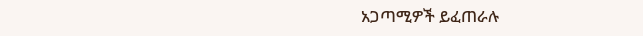አጋጣሚዎች ይፈጠራሉ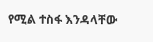የሚል ተስፋ እንዳላቸው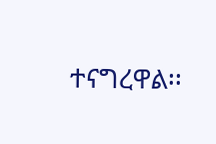ተናግረዋል፡፡